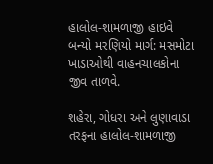હાલોલ-શામળાજી હાઇવે બન્યો મરણિયો માર્ગ: મસમોટા ખાડાઓથી વાહનચાલકોના જીવ તાળવે.

શહેરા, ગોધરા અને લુણાવાડા તરફના હાલોલ-શામળાજી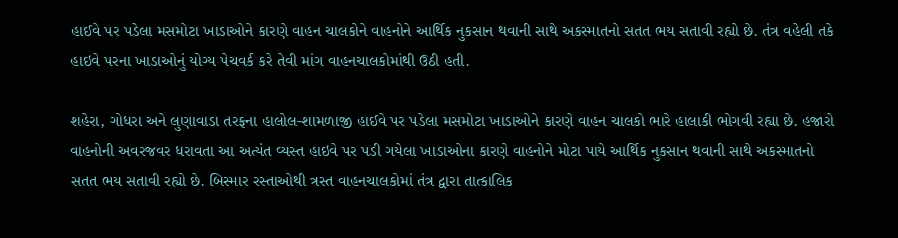હાઈવે પર પડેલા મસમોટા ખાડાઓને કારણે વાહન ચાલકોને વાહનોને આર્થિક નુકસાન થવાની સાથે અકસ્માતનો સતત ભય સતાવી રહ્યો છે. તંત્ર વહેલી તકે હાઇવે પરના ખાડાઓનું યોગ્ય પેચવર્ક કરે તેવી માંગ વાહનચાલકોમાંથી ઉઠી હતી.

શહેરા, ગોધરા અને લુણાવાડા તરફના હાલોલ-શામળાજી હાઈવે પર પડેલા મસમોટા ખાડાઓને કારણે વાહન ચાલકો ભારે હાલાકી ભોગવી રહ્યા છે. હજારો વાહનોની અવરજવર ધરાવતા આ અત્યંત વ્યસ્ત હાઇવે પર પડી ગયેલા ખાડાઓના કારણે વાહનોને મોટા પાયે આર્થિક નુકસાન થવાની સાથે અકસ્માતનો સતત ભય સતાવી રહ્યો છે. બિસ્માર રસ્તાઓથી ત્રસ્ત વાહનચાલકોમાં તંત્ર દ્વારા તાત્કાલિક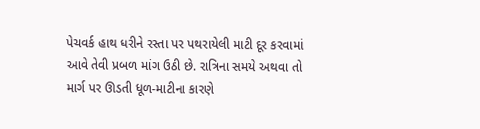પેચવર્ક હાથ ધરીને રસ્તા પર પથરાયેલી માટી દૂર કરવામાં આવે તેવી પ્રબળ માંગ ઉઠી છે. રાત્રિના સમયે અથવા તો માર્ગ પર ઊડતી ધૂળ-માટીના કારણે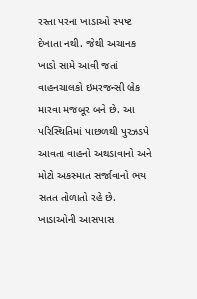રસ્તા પરના ખાડાઓ સ્પષ્ટ દેખાતા નથી. જેથી અચાનક ખાડો સામે આવી જતાં વાહનચાલકો ઇમરજન્સી બ્રેક મારવા મજબૂર બને છે. આ પરિસ્થિતિમાં પાછળથી પુરઝડપે આવતા વાહનો અથડાવાનો અને મોટો અકસ્માત સર્જાવાનો ભય સતત તોળાતો રહે છે. ખાડાઓની આસપાસ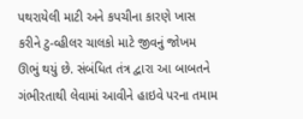પથરાયેલી માટી અને કપચીના કારણે ખાસ કરીને ટુ-વ્હીલર ચાલકો માટે જીવનું જોખમ ઊભું થયું છે. સંબંધિત તંત્ર દ્વારા આ બાબતને ગંભીરતાથી લેવામાં આવીને હાઇવે પરના તમામ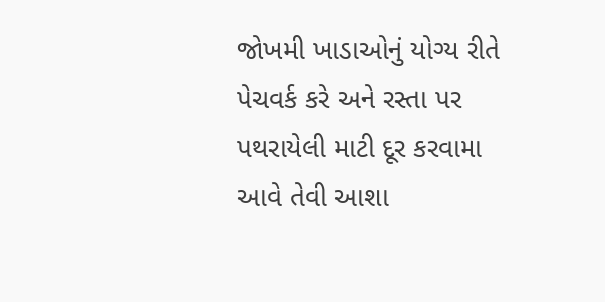જોખમી ખાડાઓનું યોગ્ય રીતે પેચવર્ક કરે અને રસ્તા પર પથરાયેલી માટી દૂર કરવામા આવે તેવી આશા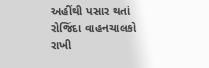અહીંથી પસાર થતાં રોજિંદા વાહનચાલકો રાખી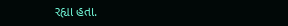રહ્યા હતા.